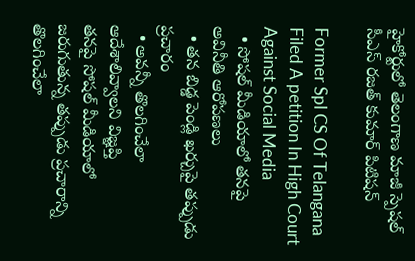హైకోర్టులో తెలంగాణ మాజీ స్పెషల్ సీఎస్ రజత్ కుమార్ పిటిషన్

Former Spl CS Of Telangana Filed A petition In High Court Against Social Media
  • సోషల్ మీడియాలో తనపై అవినీతి ఆరోపణలు
  • తన బిడ్డ పెండ్లి ఖర్చుపై తప్పుడు ప్రచారం
  • అవన్నీ తొలగించేలా ఆదేశాలివ్వాలని విజ్ఞప్తి
తనపై సోషల్ మీడియాలో జరుగుతున్న తప్పుడు ప్రచారాన్ని తొలగించేలా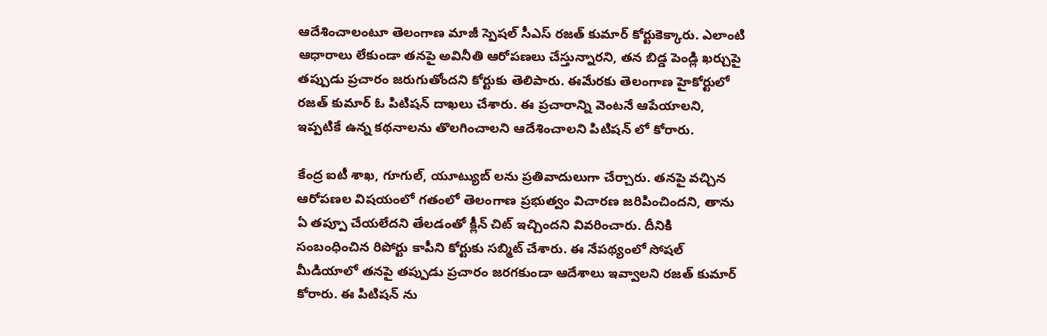ఆదేశించాలంటూ తెలంగాణ మాజీ స్పెషల్ సీఎస్ రజత్ కుమార్ కోర్టుకెక్కారు. ఎలాంటి ఆధారాలు లేకుండా తనపై అవినీతి ఆరోపణలు చేస్తున్నారని, తన బిడ్డ పెండ్లి ఖర్చుపై తప్పుడు ప్రచారం జరుగుతోందని కోర్టుకు తెలిపారు. ఈమేరకు తెలంగాణ హైకోర్టులో రజత్ కుమార్ ఓ పిటిషన్ దాఖలు చేశారు. ఈ ప్రచారాన్ని వెంటనే ఆపేయాలని, ఇప్పటికే ఉన్న కథనాలను తొలగించాలని ఆదేశించాలని పిటిషన్ లో కోరారు.

కేంద్ర ఐటీ శాఖ, గూగుల్, యూట్యుబ్ లను ప్రతివాదులుగా చేర్చారు. తనపై వచ్చిన ఆరోపణల విషయంలో గతంలో తెలంగాణ ప్రభుత్వం విచారణ జరిపించిందని, తాను ఏ తప్పూ చేయలేదని తేలడంతో క్లీన్ చిట్ ఇచ్చిందని వివరించారు. దీనికి సంబంధించిన రిపోర్టు కాపీని కోర్టుకు సబ్మిట్ చేశారు. ఈ నేపథ్యంలో సోషల్ మీడియాలో తనపై తప్పుడు ప్రచారం జరగకుండా ఆదేశాలు ఇవ్వాలని రజత్ కుమార్ కోరారు. ఈ పిటిషన్ ను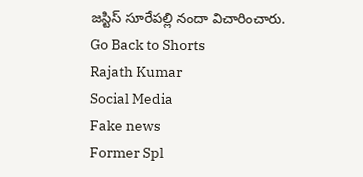జస్టిస్ సూరేపల్లి నందా విచారించారు.
Go Back to Shorts
Rajath Kumar
Social Media
Fake news
Former Spl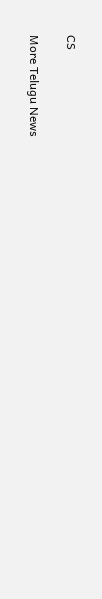CS

More Telugu News